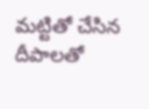మ‌ట్టితో చేసిన దీపాలతో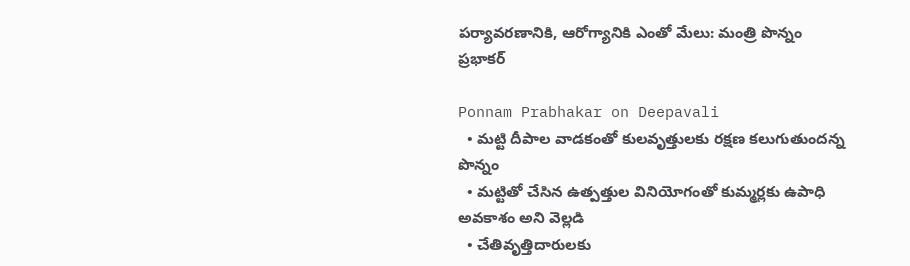ప‌ర్యావ‌రణానికి, ఆరోగ్యానికి ఎంతో మేలు: మంత్రి పొన్నం ప్రభాకర్

Ponnam Prabhakar on Deepavali
  • మ‌ట్టి దీపాల వాడ‌కంతో కుల‌వృత్తుల‌కు ర‌క్ష‌ణ‌ కలుగుతుందన్న పొన్నం
  • మ‌ట్టితో చేసిన ఉత్పత్తుల వినియోగంతో కుమ్మ‌ర్ల‌కు ఉపాధి అవ‌కాశం అని వెల్లడి
  • చేతివృత్తిదారులకు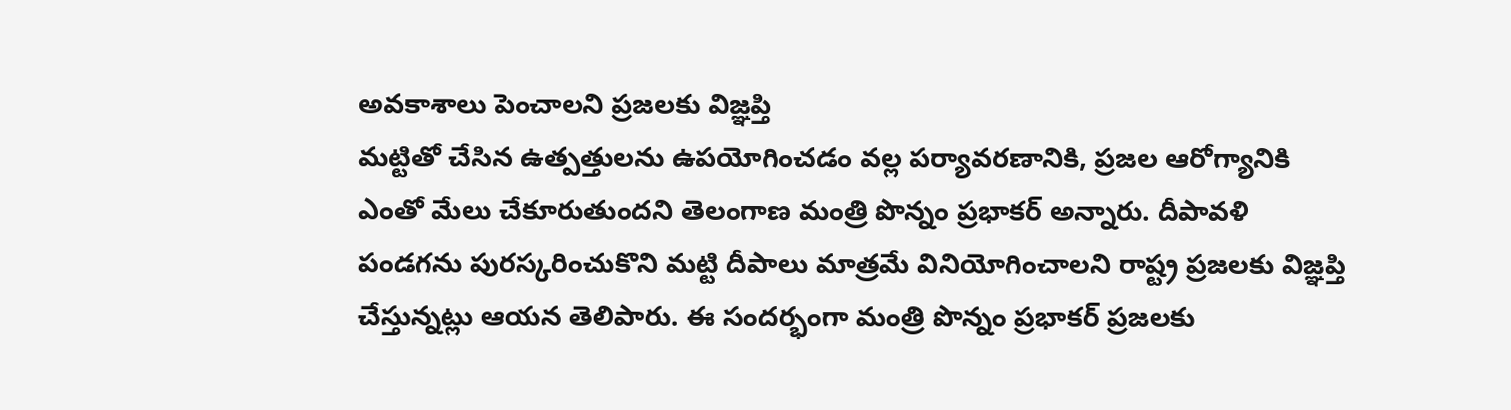అవకాశాలు పెంచాలని ప్రజలకు విజ్ఞ‌ప్తి
మ‌ట్టితో చేసిన ఉత్ప‌త్తుల‌ను ఉప‌యోగించ‌డం వ‌ల్ల ప‌ర్యావ‌ర‌ణానికి, ప్ర‌జ‌ల ఆరోగ్యానికి ఎంతో మేలు చేకూరుతుంద‌ని తెలంగాణ మంత్రి పొన్నం ప్ర‌భాక‌ర్ అన్నారు. దీపావ‌ళి పండ‌గ‌ను పుర‌స్క‌రించుకొని మ‌ట్టి దీపాలు మాత్ర‌మే వినియోగించాల‌ని రాష్ట్ర‌ ప్ర‌జ‌ల‌కు విజ్ఞ‌ప్తి చేస్తున్నట్లు ఆయ‌న తెలిపారు. ఈ సంద‌ర్భంగా మంత్రి పొన్నం ప్ర‌భాక‌ర్ ప్ర‌జ‌ల‌కు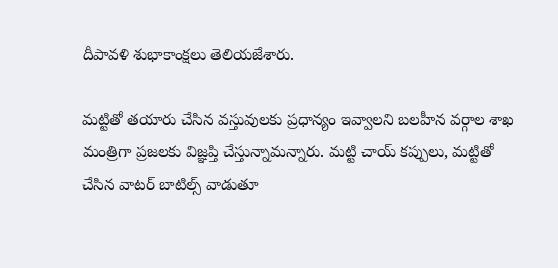దీపావ‌ళి శుభాకాంక్ష‌లు తెలియ‌జేశారు.

మ‌ట్టితో త‌యారు చేసిన వ‌స్తువుల‌కు ప్ర‌ధాన్యం ఇవ్వాల‌ని బ‌ల‌హీన వ‌ర్గాల శాఖ మంత్రిగా ప్ర‌జ‌ల‌కు విజ్ఞప్తి చేస్తున్నామ‌న్నారు. మ‌ట్టి చాయ్ క‌ప్పులు, మ‌ట్టితో చేసిన వాట‌ర్ బాటిల్స్ వాడుతూ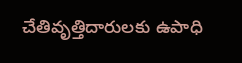చేతివృత్తిదారుల‌కు ఉపాధి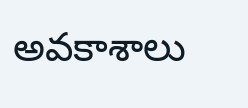అవ‌కాశాలు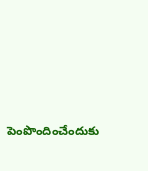పెంపొందించేందుకు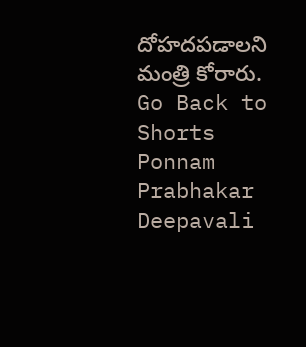దోహ‌ద‌ప‌డాల‌ని మంత్రి కోరారు.
Go Back to Shorts
Ponnam Prabhakar
Deepavali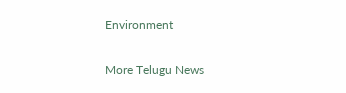Environment

More Telugu News